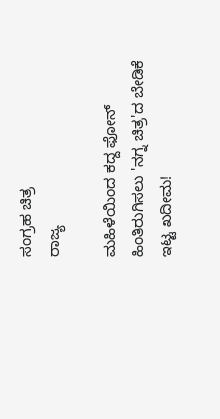ಸಂಗ್ರಹ ಚಿತ್ರ
ರಾಜ್ಯ

ಮಹಿಳೆಯಿಂದ ಕದ್ದ ಫೋನ್ ಹಿಂತಿರುಗಿಸಲು 'ನಗ್ನ ಚಿತ್ರ'ದ ಬೇಡಿಕೆ ಇಟ್ಟ ಖದೀಮ!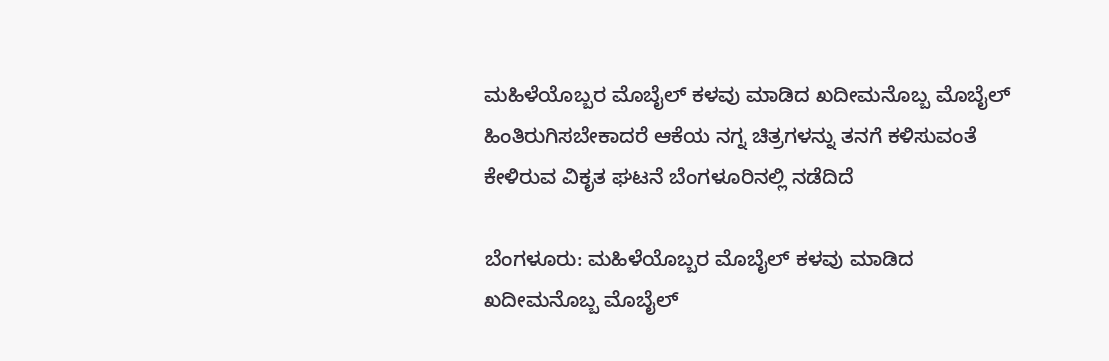ಮಹಿಳೆಯೊಬ್ಬರ ಮೊಬೈಲ್ ಕಳವು ಮಾಡಿದ ಖದೀಮನೊಬ್ಬ ಮೊಬೈಲ್ ಹಿಂತಿರುಗಿಸಬೇಕಾದರೆ ಆಕೆಯ ನಗ್ನ ಚಿತ್ರಗಳನ್ನು ತನಗೆ ಕಳಿಸುವಂತೆ ಕೇಳಿರುವ ವಿಕೃತ ಘಟನೆ ಬೆಂಗಳೂರಿನಲ್ಲಿ ನಡೆದಿದೆ

ಬೆಂಗಳೂರು: ಮಹಿಳೆಯೊಬ್ಬರ ಮೊಬೈಲ್ ಕಳವು ಮಾಡಿದ ಖದೀಮನೊಬ್ಬ ಮೊಬೈಲ್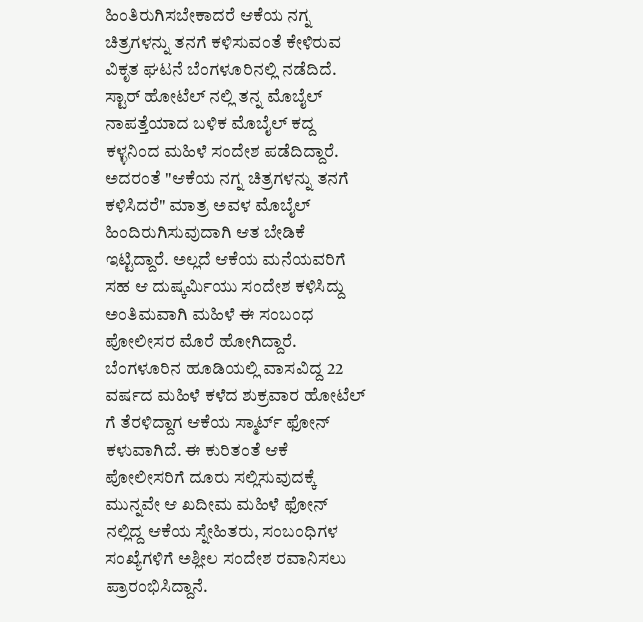ಹಿಂತಿರುಗಿಸಬೇಕಾದರೆ ಆಕೆಯ ನಗ್ನ ಚಿತ್ರಗಳನ್ನು ತನಗೆ ಕಳಿಸುವಂತೆ ಕೇಳಿರುವ ವಿಕೃತ ಘಟನೆ ಬೆಂಗಳೂರಿನಲ್ಲಿ ನಡೆದಿದೆ. ಸ್ಟಾರ್ ಹೋಟೆಲ್ ನಲ್ಲಿ ತನ್ನ ಮೊಬೈಲ್ ನಾಪತ್ತೆಯಾದ ಬಳಿಕ ಮೊಬೈಲ್ ಕದ್ದ ಕಳ್ಳನಿಂದ ಮಹಿಳೆ ಸಂದೇಶ ಪಡೆದಿದ್ದಾರೆ. ಅದರಂತೆ "ಆಕೆಯ ನಗ್ನ ಚಿತ್ರಗಳನ್ನು ತನಗೆ ಕಳಿಸಿದರೆ" ಮಾತ್ರ ಅವಳ ಮೊಬೈಲ್ ಹಿಂದಿರುಗಿಸುವುದಾಗಿ ಆತ ಬೇಡಿಕೆ ಇಟ್ಟಿದ್ದಾರೆ. ಅಲ್ಲದೆ ಆಕೆಯ ಮನೆಯವರಿಗೆ ಸಹ ಆ ದುಷ್ಕರ್ಮಿಯು ಸಂದೇಶ ಕಳಿಸಿದ್ದು ಅಂತಿಮವಾಗಿ ಮಹಿಳೆ ಈ ಸಂಬಂಧ ಪೋಲೀಸರ ಮೊರೆ ಹೋಗಿದ್ದಾರೆ.
ಬೆಂಗಳೂರಿನ ಹೂಡಿಯಲ್ಲಿ ವಾಸವಿದ್ದ 22 ವರ್ಷದ ಮಹಿಳೆ ಕಳೆದ ಶುಕ್ರವಾರ ಹೋಟೆಲ್ ಗೆ ತೆರಳಿದ್ದಾಗ ಆಕೆಯ ಸ್ಮಾರ್ಟ್ ಫೋನ್ ಕಳುವಾಗಿದೆ. ಈ ಕುರಿತಂತೆ ಆಕೆ ಪೋಲೀಸರಿಗೆ ದೂರು ಸಲ್ಲಿಸುವುದಕ್ಕೆ ಮುನ್ನವೇ ಆ ಖದೀಮ ಮಹಿಳೆ ಫೋನ್ ನಲ್ಲಿದ್ದ ಆಕೆಯ ಸ್ನೇಹಿತರು, ಸಂಬಂಧಿಗಳ ಸಂಖ್ಯೆಗಳಿಗೆ ಅಶ್ಲೀಲ ಸಂದೇಶ ರವಾನಿಸಲು ಪ್ರಾರಂಭಿಸಿದ್ದಾನೆ.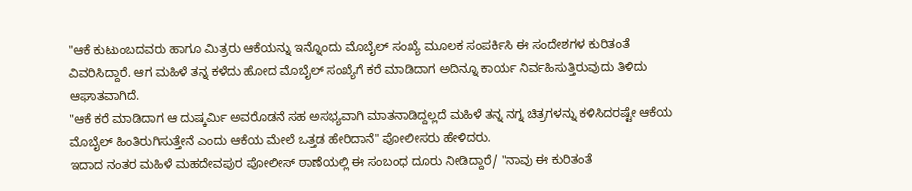"ಆಕೆ ಕುಟುಂಬದವರು ಹಾಗೂ ಮಿತ್ರರು ಆಕೆಯನ್ನು ಇನ್ನೊಂದು ಮೊಬೈಲ್ ಸಂಖ್ಯೆ ಮೂಲಕ ಸಂಪರ್ಕಿಸಿ ಈ ಸಂದೇಶಗಳ ಕುರಿತಂತೆ ವಿವರಿಸಿದ್ದಾರೆ. ಆಗ ಮಹಿಳೆ ತನ್ನ ಕಳೆದು ಹೋದ ಮೊಬೈಲ್ ಸಂಖ್ಯೆಗೆ ಕರೆ ಮಾಡಿದಾಗ ಅದಿನ್ನೂ ಕಾರ್ಯ ನಿರ್ವಹಿಸುತ್ತಿರುವುದು ತಿಳಿದು ಆಘಾತವಾಗಿದೆ.
"ಆಕೆ ಕರೆ ಮಾಡಿದಾಗ ಆ ದುಷ್ಕರ್ಮಿ ಅವರೊಡನೆ ಸಹ ಅಸಭ್ಯವಾಗಿ ಮಾತನಾಡಿದ್ದಲ್ಲದೆ ಮಹಿಳೆ ತನ್ನ ನಗ್ನ ಚಿತ್ರಗಳನ್ನು ಕಳಿಸಿದರಷ್ಟೇ ಆಕೆಯ ಮೊಬೈಲ್ ಹಿಂತಿರುಗಿಸುತ್ತೇನೆ ಎಂದು ಆಕೆಯ ಮೇಲೆ ಒತ್ತಡ ಹೇರಿದಾನೆ" ಪೋಲೀಸರು ಹೇಳಿದರು.
ಇದಾದ ನಂತರ ಮಹಿಳೆ ಮಹದೇವಪುರ ಪೋಲೀಸ್ ಠಾಣೆಯಲ್ಲಿ ಈ ಸಂಬಂಧ ದೂರು ನೀಡಿದ್ದಾರೆ/ "ನಾವು ಈ ಕುರಿತಂತೆ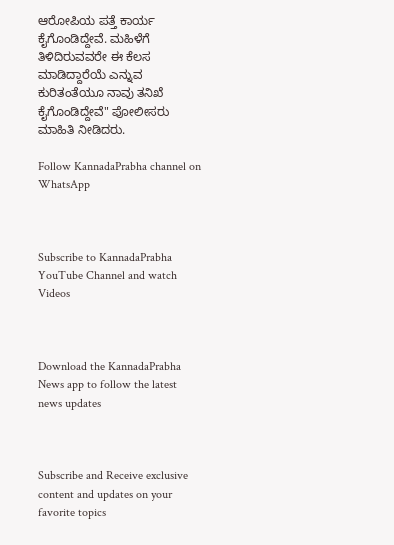ಆರೋಪಿಯ ಪತ್ತೆ ಕಾರ್ಯ ಕೈಗೊಂಡಿದ್ದೇವೆ. ಮಹಿಳೆಗೆ ತಿಳಿದಿರುವವರೇ ಈ ಕೆಲಸ ಮಾಡಿದ್ದಾರೆಯೆ ಎನ್ನುವ ಕುರಿತಂತೆಯೂ ನಾವು ತನಿಖೆ ಕೈಗೊಂಡಿದ್ದೇವೆ" ಪೋಲೀಸರು ಮಾಹಿತಿ ನೀಡಿದರು.

Follow KannadaPrabha channel on WhatsApp



Subscribe to KannadaPrabha YouTube Channel and watch Videos



Download the KannadaPrabha News app to follow the latest news updates



Subscribe and Receive exclusive content and updates on your favorite topics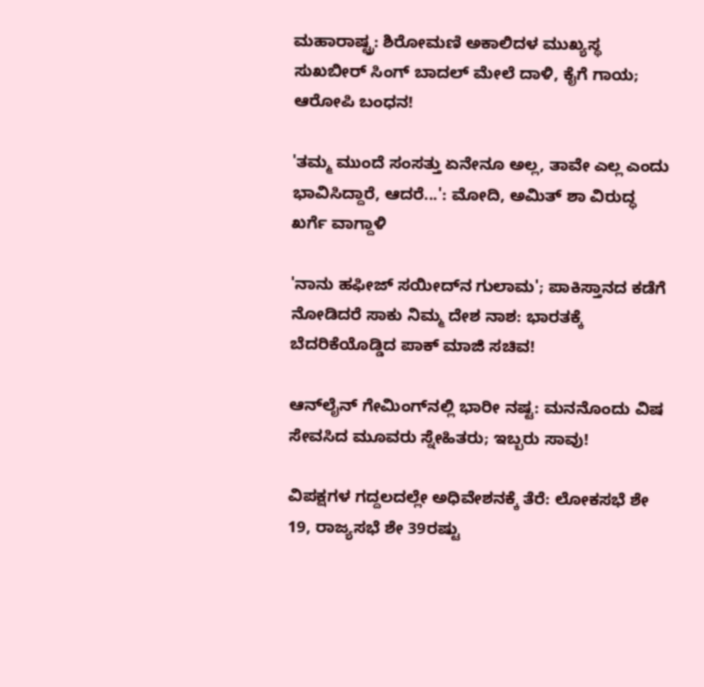ಮಹಾರಾಷ್ಟ್ರ: ಶಿರೋಮಣಿ ಅಕಾಲಿದಳ ಮುಖ್ಯಸ್ಥ ಸುಖಬೀರ್ ಸಿಂಗ್ ಬಾದಲ್ ಮೇಲೆ ದಾಳಿ, ಕೈಗೆ ಗಾಯ; ಆರೋಪಿ ಬಂಧನ!

'ತಮ್ಮ ಮುಂದೆ ಸಂಸತ್ತು ಏನೇನೂ ಅಲ್ಲ, ತಾವೇ ಎಲ್ಲ ಎಂದು ಭಾವಿಸಿದ್ದಾರೆ, ಆದರೆ...': ಮೋದಿ, ಅಮಿತ್ ಶಾ ವಿರುದ್ಧ ಖರ್ಗೆ ವಾಗ್ದಾಳಿ

'ನಾನು ಹಫೀಜ್ ಸಯೀದ್‌ನ ಗುಲಾಮ'; ಪಾಕಿಸ್ತಾನದ ಕಡೆಗೆ ನೋಡಿದರೆ ಸಾಕು ನಿಮ್ಮ ದೇಶ ನಾಶ: ಭಾರತಕ್ಕೆ ಬೆದರಿಕೆಯೊಡ್ಡಿದ ಪಾಕ್ ಮಾಜಿ ಸಚಿವ!

ಆನ್‌ಲೈನ್ ಗೇಮಿಂಗ್‌ನಲ್ಲಿ ಭಾರೀ ನಷ್ಟ: ಮನನೊಂದು ವಿಷ ಸೇವಸಿದ ಮೂವರು ಸ್ನೇಹಿತರು; ಇಬ್ಬರು ಸಾವು!

ವಿಪಕ್ಷಗಳ ಗದ್ದಲದಲ್ಲೇ ಅಧಿವೇಶನಕ್ಕೆ ತೆರೆ: ಲೋಕಸಭೆ ಶೇ 19, ರಾಜ್ಯಸಭೆ ಶೇ 39ರಷ್ಟು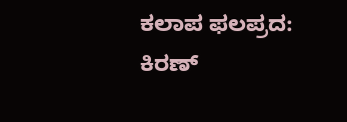ಕಲಾಪ ಫಲಪ್ರದ: ಕಿರಣ್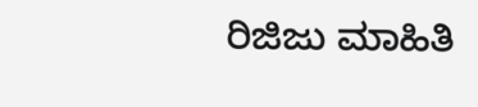ರಿಜಿಜು ಮಾಹಿತಿ